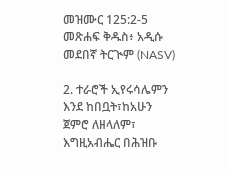መዝሙር 125:2-5 መጽሐፍ ቅዱስ፥ አዲሱ መደበኛ ትርጒም (NASV)

2. ተራሮች ኢየሩሳሌምን እንደ ከበቧት፣ከአሁን ጀምሮ ለዘላለም፣ እግዚአብሔር በሕዝቡ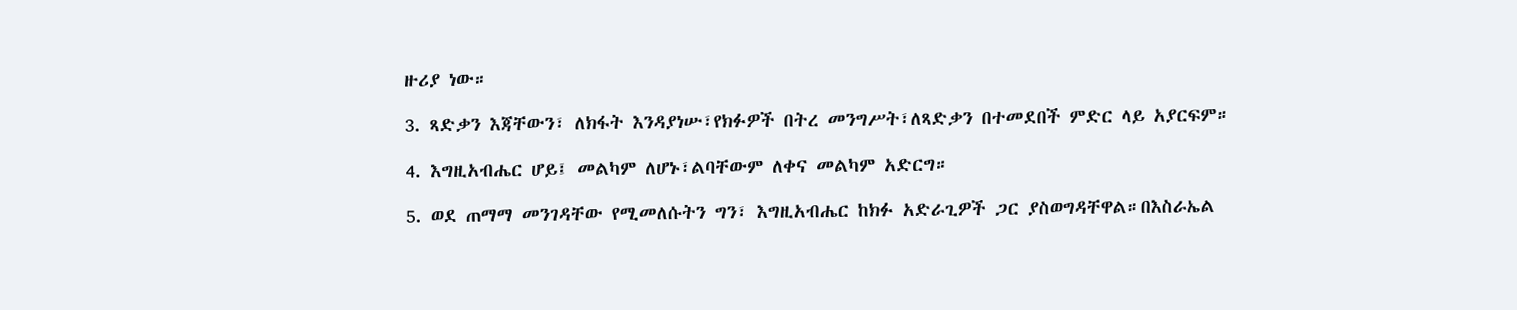ዙሪያ ነው።

3. ጻድቃን እጃቸውን፣ ለክፋት እንዳያነሡ፣የክፉዎች በትረ መንግሥት፣ለጻድቃን በተመደበች ምድር ላይ አያርፍም።

4. እግዚአብሔር ሆይ፤ መልካም ለሆኑ፣ልባቸውም ለቀና መልካም አድርግ።

5. ወደ ጠማማ መንገዳቸው የሚመለሱትን ግን፣ እግዚአብሔር ከክፉ አድራጊዎች ጋር ያስወግዳቸዋል።በእስራኤል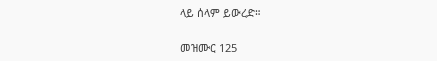ላይ ሰላም ይውረድ።

መዝሙር 125